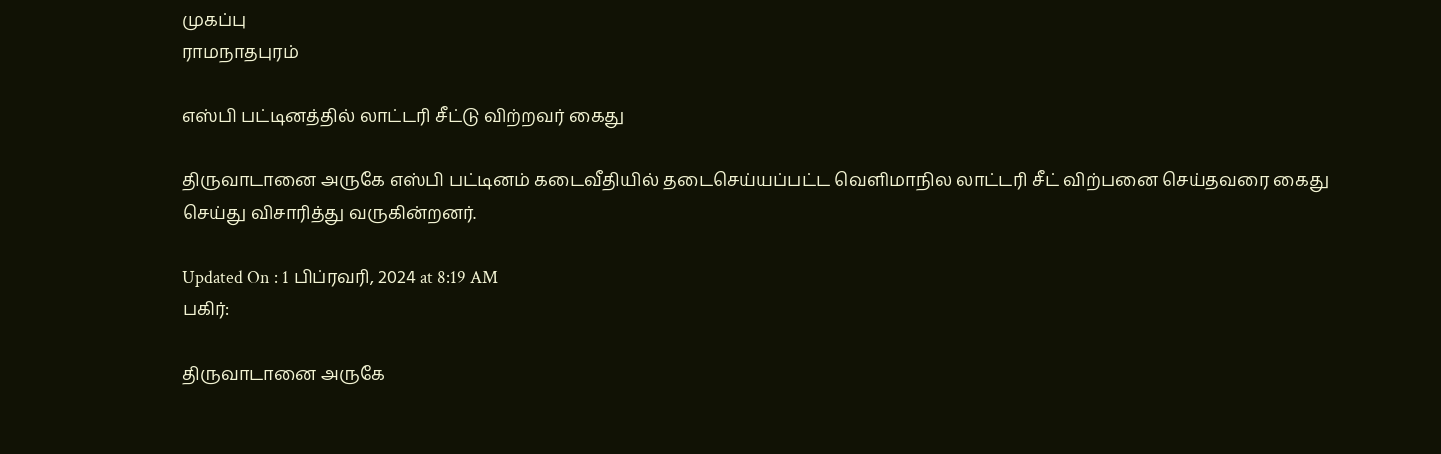முகப்பு
ராமநாதபுரம்

எஸ்பி பட்டினத்தில் லாட்டரி சீட்டு விற்றவர் கைது

திருவாடானை அருகே எஸ்பி பட்டினம் கடைவீதியில் தடைசெய்யப்பட்ட வெளிமாநில லாட்டரி சீட் விற்பனை செய்தவரை கைது செய்து விசாரித்து வருகின்றனர்.

Updated On : 1 பிப்ரவரி, 2024 at 8:19 AM
பகிர்:

திருவாடானை அருகே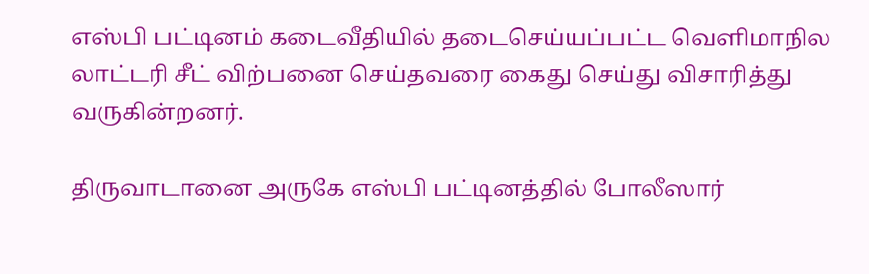எஸ்பி பட்டினம் கடைவீதியில் தடைசெய்யப்பட்ட வெளிமாநில லாட்டரி சீட் விற்பனை செய்தவரை கைது செய்து விசாரித்து வருகின்றனர்.

திருவாடானை அருகே எஸ்பி பட்டினத்தில் போலீஸார்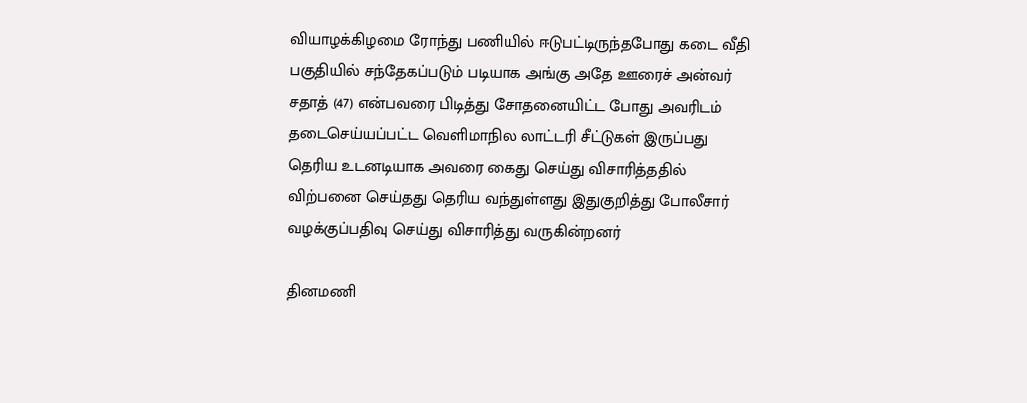வியாழக்கிழமை ரோந்து பணியில் ஈடுபட்டிருந்தபோது கடை வீதி பகுதியில் சந்தேகப்படும் படியாக அங்கு அதே ஊரைச் அன்வர் சதாத் (47) என்பவரை பிடித்து சோதனையிட்ட போது அவரிடம் தடைசெய்யப்பட்ட வெளிமாநில லாட்டரி சீட்டுகள் இருப்பது தெரிய உடனடியாக அவரை கைது செய்து விசாரித்ததில் விற்பனை செய்தது தெரிய வந்துள்ளது இதுகுறித்து போலீசார் வழக்குப்பதிவு செய்து விசாரித்து வருகின்றனர்

தினமணி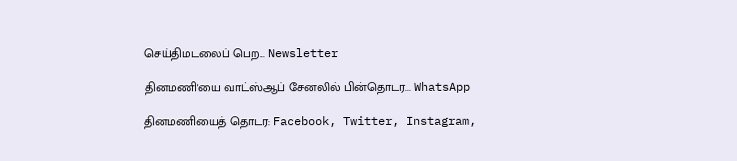செய்திமடலைப் பெற... Newsletter

தினமணி'யை வாட்ஸ்ஆப் சேனலில் பின்தொடர... WhatsApp

தினமணியைத் தொடர: Facebook, Twitter, Instagram,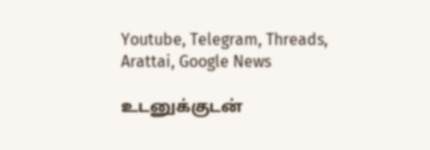Youtube, Telegram, Threads, Arattai, Google News

உடனுக்குடன்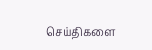செய்திகளை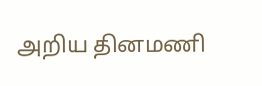அறிய தினமணி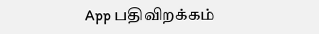App பதிவிறக்கம்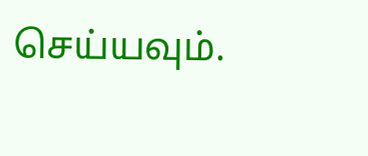செய்யவும்.